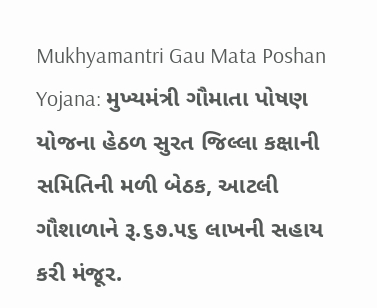Mukhyamantri Gau Mata Poshan Yojana: મુખ્યમંત્રી ગૌમાતા પોષણ યોજના હેઠળ સુરત જિલ્લા કક્ષાની સમિતિની મળી બેઠક, આટલી ગૌશાળાને રૂ.૬૭.૫૬ લાખની સહાય કરી મંજૂર.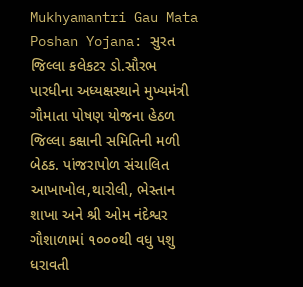Mukhyamantri Gau Mata Poshan Yojana: સુરત જિલ્લા કલેકટર ડો.સૌરભ પારધીના અધ્યક્ષસ્થાને મુખ્યમંત્રી ગૌમાતા પોષણ યોજના હેઠળ જિલ્લા કક્ષાની સમિતિની મળી બેઠક. પાંજરાપોળ સંચાલિત આખાખોલ,થારોલી, ભેસ્તાન શાખા અને શ્રી ઓમ નંદેશ્વર ગૌશાળામાં ૧૦૦૦થી વધુ પશુ ધરાવતી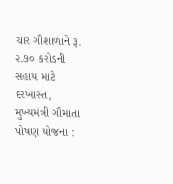ચાર ગૌશાળાને રૂ. ૨.૭૦ કરોડની સહાય માટે દરખાસ્ત, મુખ્યમંત્રી ગૌમાતા પોષણ યોજના :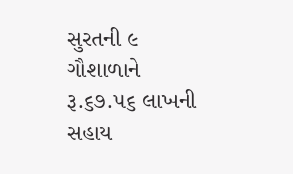સુરતની ૯ ગૌશાળાને રૂ.૬૭.૫૬ લાખની સહાય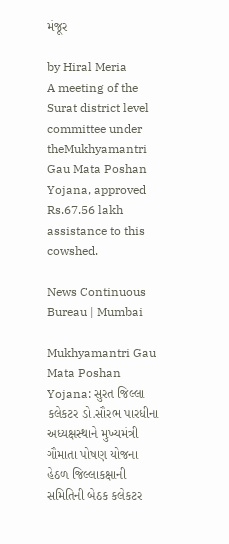મંજૂર

by Hiral Meria
A meeting of the Surat district level committee under theMukhyamantri Gau Mata Poshan Yojana, approved Rs.67.56 lakh assistance to this cowshed.

News Continuous Bureau | Mumbai

Mukhyamantri Gau Mata Poshan Yojana: સુરત જિલ્લા કલેકટર ડો.સૌરભ પારધીના અધ્યક્ષસ્થાને મુખ્યમંત્રી ગૌમાતા પોષણ યોજના હેઠળ જિલ્લાકક્ષાની સમિતિની બેઠક કલેકટર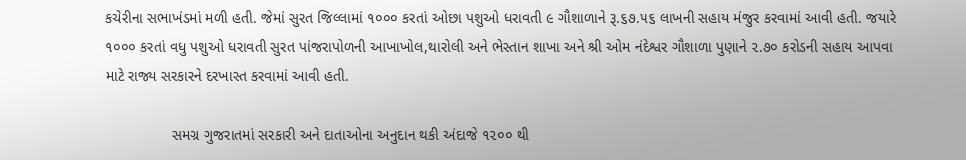કચેરીના સભાખંડમાં મળી હતી. જેમાં સુરત જિલ્લામાં ૧૦૦૦ કરતાં ઓછા પશુઓ ધરાવતી ૯ ગૌશાળાને રૂ.૬૭.૫૬ લાખની સહાય મંજુર કરવામાં આવી હતી. જયારે ૧૦૦૦ કરતાં વધુ પશુઓ ધરાવતી સુરત પાંજરાપોળની આખાખોલ,થારોલી અને ભેસ્તાન શાખા અને શ્રી ઓમ નંદેશ્વર ગૌશાળા પુણાને ૨.૭૦ કરોડની સહાય આપવા માટે રાજ્ય સરકારને દરખાસ્ત કરવામાં આવી હતી.

                સમગ્ર ગુજરાતમાં સરકારી અને દાતાઓના અનુદાન થકી અંદાજે ૧૨૦૦ થી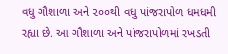વધુ ગૌશાળા અને ૨૦૦થી વધુ પાંજરાપોળ ધમધમી રહ્યા છે. આ ગૌશાળા અને પાંજરાપોળમાં રખડતી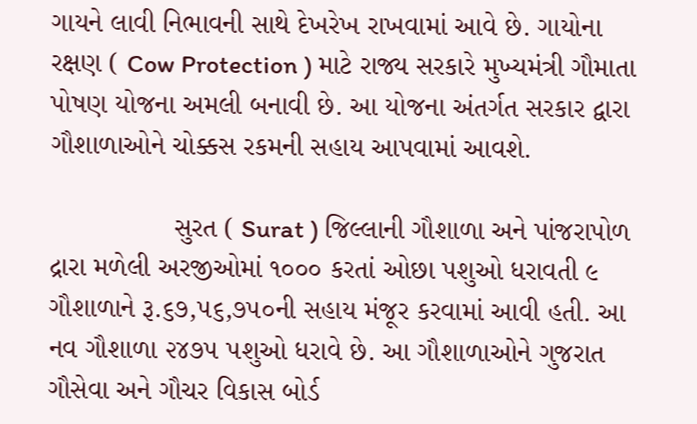ગાયને લાવી નિભાવની સાથે દેખરેખ રાખવામાં આવે છે. ગાયોના રક્ષણ ( Cow Protection ) માટે રાજ્ય સરકારે મુખ્યમંત્રી ગૌમાતા પોષણ યોજના અમલી બનાવી છે. આ યોજના અંતર્ગત સરકાર દ્વારા ગૌશાળાઓને ચોક્કસ રકમની સહાય આપવામાં આવશે.

                સુરત ( Surat ) જિલ્લાની ગૌશાળા અને પાંજરાપોળ દ્રારા મળેલી અરજીઓમાં ૧૦૦૦ કરતાં ઓછા પશુઓ ધરાવતી ૯ ગૌશાળાને રૂ.૬૭,૫૬,૭૫૦ની સહાય મંજૂર કરવામાં આવી હતી. આ નવ ગૌશાળા ૨૪૭૫ પશુઓ ધરાવે છે. આ ગૌશાળાઓને ગુજરાત ગૌસેવા અને ગૌચર વિકાસ બોર્ડ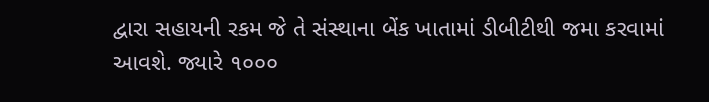દ્વારા સહાયની રકમ જે તે સંસ્થાના બેંક ખાતામાં ડીબીટીથી જમા કરવામાં આવશે. જ્યારે ૧૦૦૦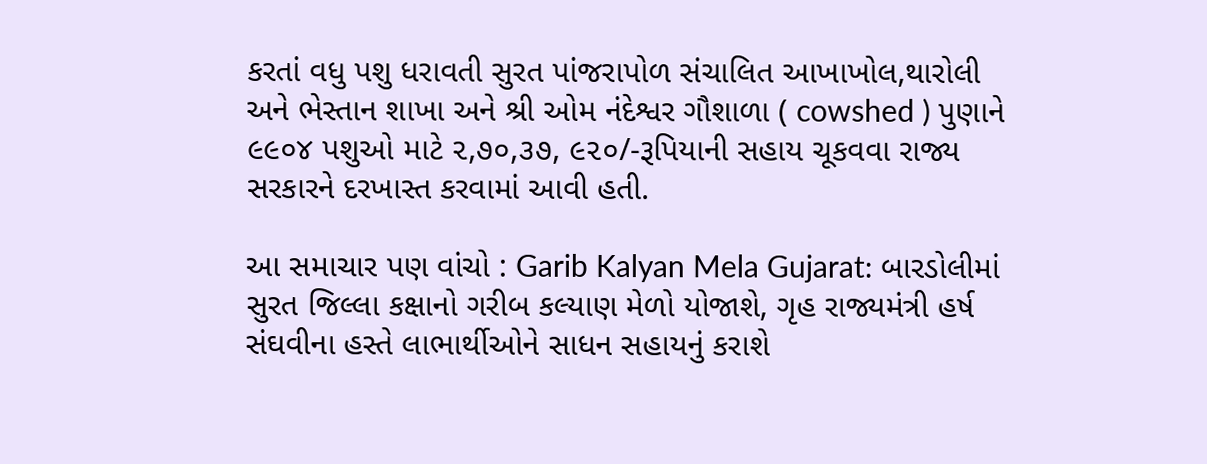કરતાં વધુ પશુ ધરાવતી સુરત પાંજરાપોળ સંચાલિત આખાખોલ,થારોલી અને ભેસ્તાન શાખા અને શ્રી ઓમ નંદેશ્વર ગૌશાળા ( cowshed ) પુણાને ૯૯૦૪ પશુઓ માટે ૨,૭૦,૩૭, ૯૨૦/-રૂપિયાની સહાય ચૂકવવા રાજ્ય સરકારને દરખાસ્ત કરવામાં આવી હતી.

આ સમાચાર પણ વાંચો : Garib Kalyan Mela Gujarat: બારડોલીમાં સુરત જિલ્લા કક્ષાનો ગરીબ કલ્યાણ મેળો યોજાશે, ગૃહ રાજ્યમંત્રી હર્ષ સંઘવીના હસ્તે લાભાર્થીઓને સાધન સહાયનું કરાશે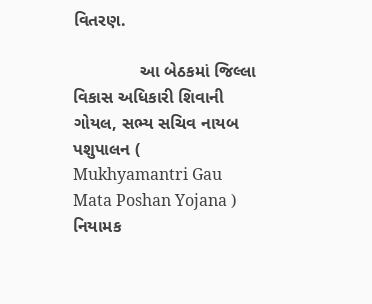વિતરણ.

              આ બેઠકમાં જિલ્લા વિકાસ અધિકારી શિવાની ગોયલ, સભ્ય સચિવ નાયબ પશુપાલન ( Mukhyamantri Gau Mata Poshan Yojana ) નિયામક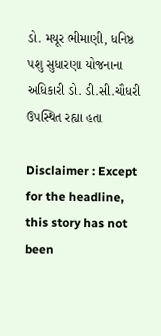ડો. મયૂર ભીમાણી, ધનિષ્ઠ પશુ સુધારણા યોજનાના અધિકારી ડો. ડી.સી.ચૌધરી ઉપસ્થિત રહ્યા હતા

Disclaimer : Except for the headline, this story has not been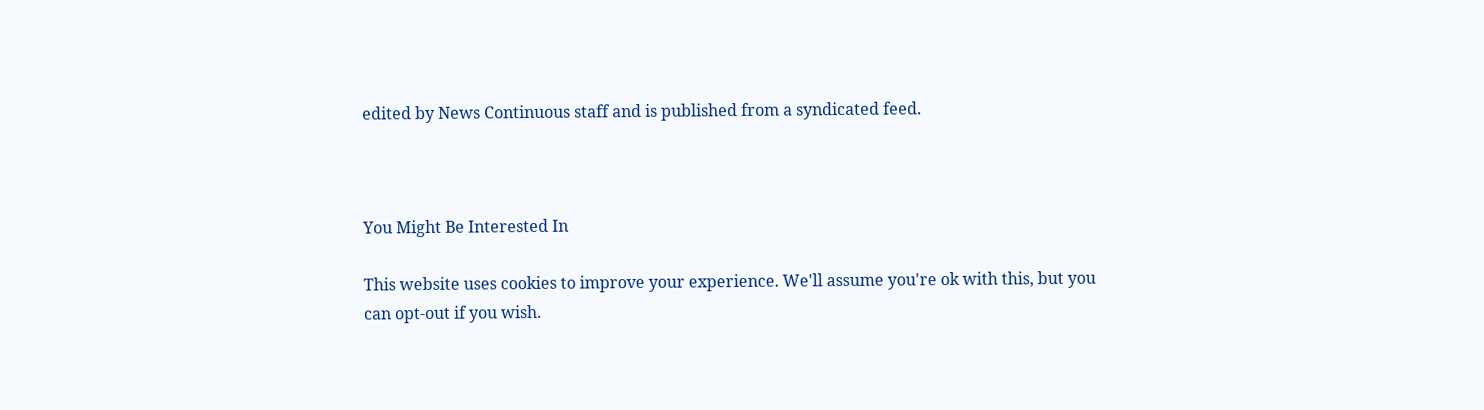edited by News Continuous staff and is published from a syndicated feed.



You Might Be Interested In

This website uses cookies to improve your experience. We'll assume you're ok with this, but you can opt-out if you wish.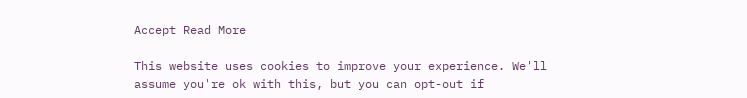Accept Read More

This website uses cookies to improve your experience. We'll assume you're ok with this, but you can opt-out if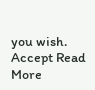you wish. Accept Read More